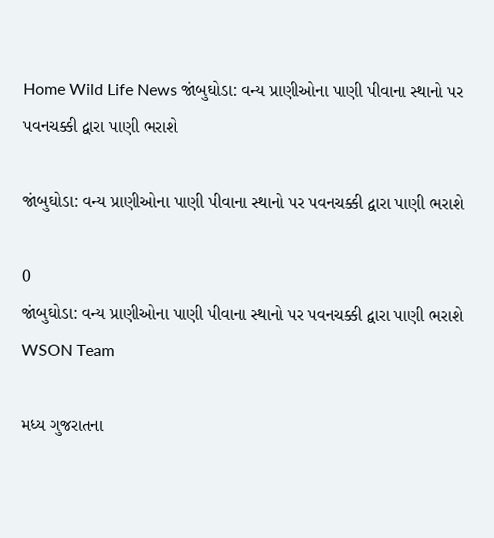Home Wild Life News જાંબુઘોડા: વન્ય પ્રાણીઓના પાણી પીવાના સ્થાનો પર પવનચક્કી દ્વારા પાણી ભરાશે

જાંબુઘોડા: વન્ય પ્રાણીઓના પાણી પીવાના સ્થાનો પર પવનચક્કી દ્વારા પાણી ભરાશે

0
જાંબુઘોડા: વન્ય પ્રાણીઓના પાણી પીવાના સ્થાનો પર પવનચક્કી દ્વારા પાણી ભરાશે
WSON Team

મધ્ય ગુજરાતના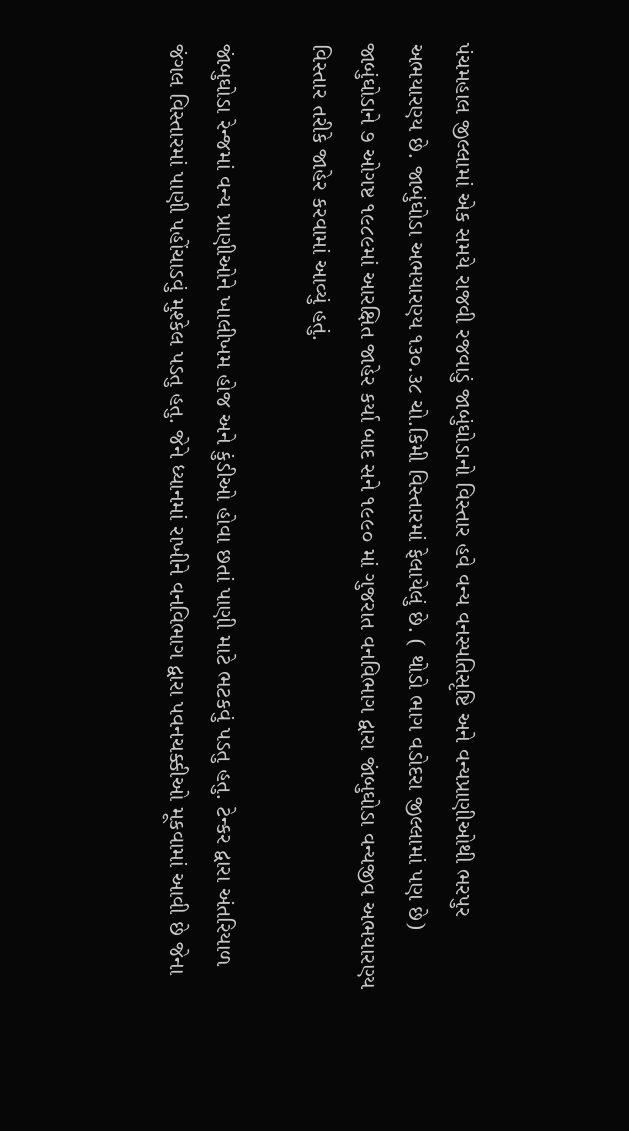પંચમહાલ જીલ્લામાં એક સમયે રાજવી રજવાડું જાબુંઘોડાનો વિસ્તાર હવે વન્ય વનસ્પતિસૃષ્ટિ અને વન્યપ્રાણીઓથી ભરપુર અભયારણ્ય છે. જાબુંઘોડા અભયારણ્ય ૧૩૦.૩૮ ચો.કિમી વિસ્તારમાં ફેલાયેલું છે. ( થોડો ભાગ વડોદરા જીલ્લામાં પણ છે) જાબુંઘોડાને ૭ ઓગષ્ટ ૧૯૮૯માં આરક્ષિત જાહેર કર્યા બાદ સને ૧૯૯૦ માં ગુજરાત વનવિભાગ દ્વારા જાંબુઘોડા વન્યજીવ અભયારણ્ય વિસ્તાર તરીકે જાહેર કરવામાં આવ્યું હતું.

જાંબુઘોડા રેન્જમાં વન્ય પ્રાણીઓને ખાલીખમ હોજ અને કુંડીઓ હોવા છતાં પાણી માટે ભટકવું પડતુ હતુ. ટેન્કર દ્વારા અંતરિયાળ જંગલ વિસ્તારમાં પાણી પહોંચાડવું મુશ્કેલ પડતુ હતુ. જેને ધ્યાનમાં રાખીને વનવિભાગ દ્વારા પવનચક્કીઓ મૂકવામાં આવી છે જેના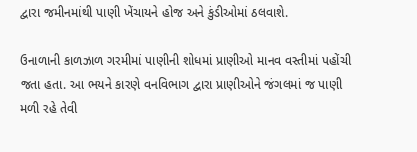દ્વારા જમીનમાંથી પાણી ખેંચાયને હોજ અને કુંડીઓમાં ઠલવાશે.

ઉનાળાની કાળઝાળ ગરમીમાં પાણીની શોધમાં પ્રાણીઓ માનવ વસ્તીમાં પહોંચી જતા હતા. આ ભયને કારણે વનવિભાગ દ્વારા પ્રાણીઓને જંગલમાં જ પાણી મળી રહે તેવી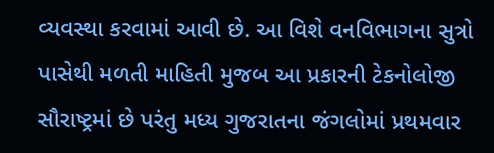વ્યવસ્થા કરવામાં આવી છે. આ વિશે વનવિભાગના સુત્રો પાસેથી મળતી માહિતી મુજબ આ પ્રકારની ટેકનોલોજી સૌરાષ્ટ્રમાં છે પરંતુ મધ્ય ગુજરાતના જંગલોમાં પ્રથમવાર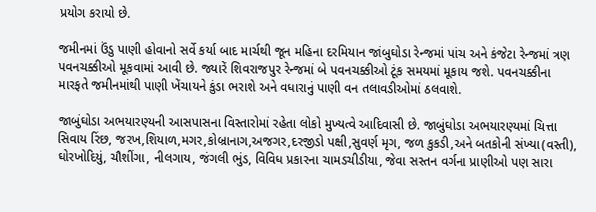પ્રયોગ કરાયો છે.

જમીનમાં ઉંડુ પાણી હોવાનો સર્વે કર્યા બાદ માર્ચથી જૂન મહિના દરમિયાન જાંબુઘોડા રેન્જમાં પાંચ અને કંજેટા રેન્જમાં ત્રણ પવનચક્કીઓ મૂકવામાં આવી છે. જ્યારેં શિવરાજપુર રેન્જમાં બે પવનચક્કીઓ ટૂંક સમયમાં મૂકાય જશે. પવનચક્કીના મારફતે જમીનમાંથી પાણી ખેંચાયને કુંડા ભરાશે અને વધારાનું પાણી વન તલાવડીઓમાં ઠલવાશે.

જાબુંઘોડા અભયારણ્યની આસપાસના વિસ્તારોમાં રહેતા લોકો મુખ્યત્વે આદિવાસી છે. જાબુંઘોડા અભયારણ્યમાં ચિત્તા સિવાય રિંછ, જરખ,શિયાળ,મગર,કોબ્રાનાગ,અજગર,દરજીડો પક્ષી,સુવર્ણ મૃગ, જળ કુકડી,અને બતકોની સંખ્યા(વસ્તી), ઘોરખોદિયું, ચૌશીંગા, નીલગાય, જંગલી ભુંડ, વિવિધ પ્રકારના ચામડચીડીયા, જેવા સસ્તન વર્ગના પ્રાણીઓ પણ સારા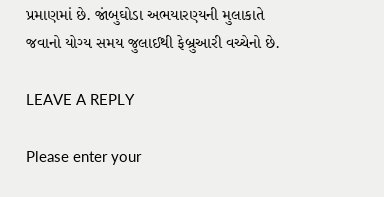પ્રમાણમાં છે. જાંબુઘોડા અભયારણ્યની મુલાકાતે જવાનો યોગ્ય સમય જુલાઈથી ફેબ્રુઆરી વચ્ચેનો છે.

LEAVE A REPLY

Please enter your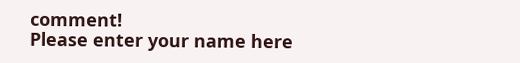comment!
Please enter your name here